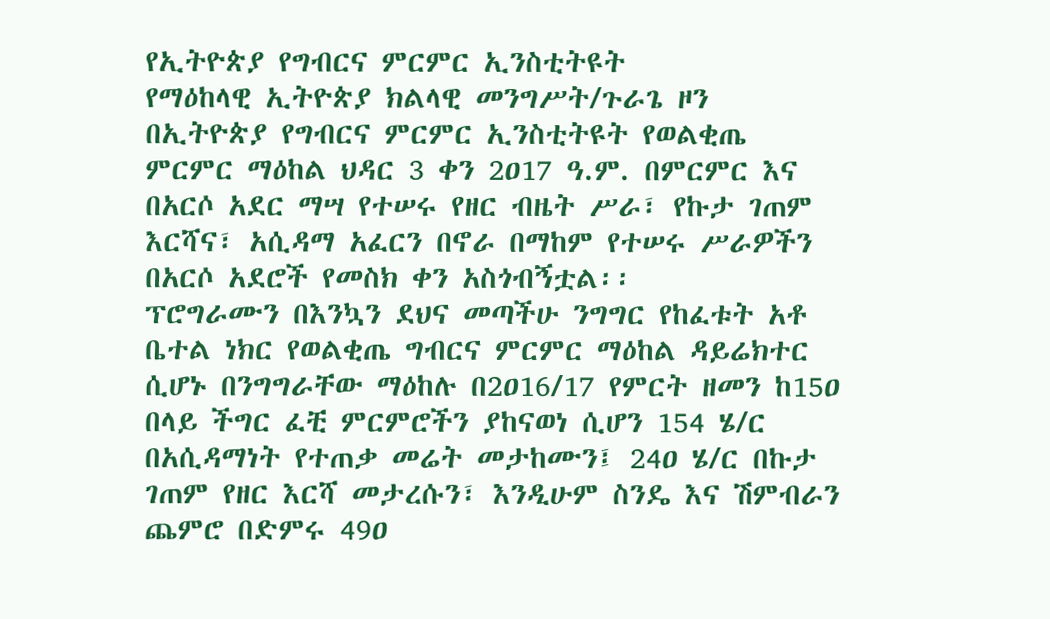የኢትዮጵያ የግብርና ምርምር ኢንስቲትዩት
የማዕከላዊ ኢትዮጵያ ክልላዊ መንግሥት/ጉራጌ ዞን
በኢትዮጵያ የግብርና ምርምር ኢንስቲትዩት የወልቂጤ ምርምር ማዕከል ህዳር 3 ቀን 2ዐ17 ዓ.ም. በምርምር እና በአርሶ አደር ማሣ የተሠሩ የዘር ብዜት ሥራ፣ የኩታ ገጠም እርሻና፣ አሲዳማ አፈርን በኖራ በማከም የተሠሩ ሥራዎችን በአርሶ አደሮች የመስክ ቀን አስጎብኝቷል፡፡
ፕሮግራሙን በእንኳን ደህና መጣችሁ ንግግር የከፈቱት አቶ ቤተል ነክር የወልቂጤ ግብርና ምርምር ማዕከል ዳይሬክተር ሲሆኑ በንግግራቸው ማዕከሉ በ2ዐ16/17 የምርት ዘመን ከ15ዐ በላይ ችግር ፈቺ ምርምሮችን ያከናወነ ሲሆን 154 ሄ/ር በአሲዳማነት የተጠቃ መሬት መታከሙን፤ 24ዐ ሄ/ር በኩታ ገጠም የዘር እርሻ መታረሱን፣ እንዲሁም ስንዴ እና ሽምብራን ጨምሮ በድምሩ 49ዐ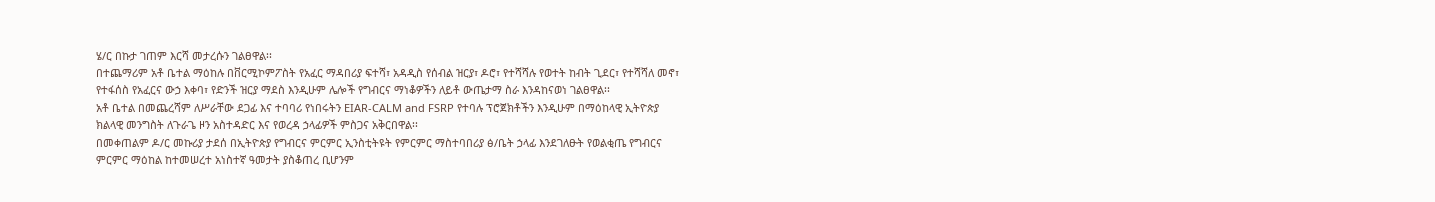ሄ/ር በኩታ ገጠም እርሻ መታረሱን ገልፀዋል፡፡
በተጨማሪም አቶ ቤተል ማዕከሉ በቨርሚኮምፖስት የአፈር ማዳበሪያ ፍተሻ፣ አዳዲስ የሰብል ዝርያ፣ ዶሮ፣ የተሻሻሉ የወተት ከብት ጊደር፣ የተሻሻለ መኖ፣ የተፋሰስ የአፈርና ውኃ እቀባ፣ የድንች ዝርያ ማደስ እንዲሁም ሌሎች የግብርና ማነቆዎችን ለይቶ ውጤታማ ስራ እንዳከናወነ ገልፀዋል፡፡
አቶ ቤተል በመጨረሻም ለሥራቸው ደጋፊ እና ተባባሪ የነበሩትን EIAR-CALM and FSRP የተባሉ ፕሮጀክቶችን እንዲሁም በማዕከላዊ ኢትዮጵያ ክልላዊ መንግስት ለጉራጌ ዞን አስተዳድር እና የወረዳ ኃላፊዎች ምስጋና አቅርበዋል፡፡
በመቀጠልም ዶ/ር መኩሪያ ታደሰ በኢትዮጵያ የግብርና ምርምር ኢንስቲትዩት የምርምር ማስተባበሪያ ፅ/ቤት ኃላፊ እንደገለፁት የወልቂጤ የግብርና ምርምር ማዕከል ከተመሠረተ አነስተኛ ዓመታት ያስቆጠረ ቢሆንም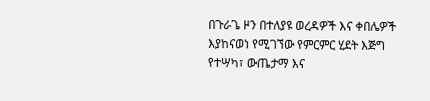በጉራጌ ዞን በተለያዩ ወረዳዎች እና ቀበሌዎች እያከናወነ የሚገኘው የምርምር ሂደት እጅግ የተሣካ፣ ውጤታማ እና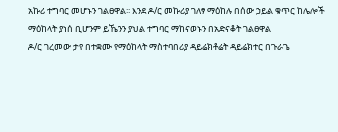አኩሪ ተግባር መሆኑን ገልፀዋል፡፡ እንደ ዶ/ር መኩሪያ ገለፃ ማዕከሉ በሰው ኃይል ቁጥር ከሌሎች ማዕከላት ያነሰ ቢሆንም ይኼንን ያህል ተግባር ማከናወኑን በአድናቆት ገልፀዋል
ዶ/ር ገረመው ታየ በተቋሙ የማዕከላት ማስተባበሪያ ዳይሬክቶሬት ዳይሬክተር በጉራጌ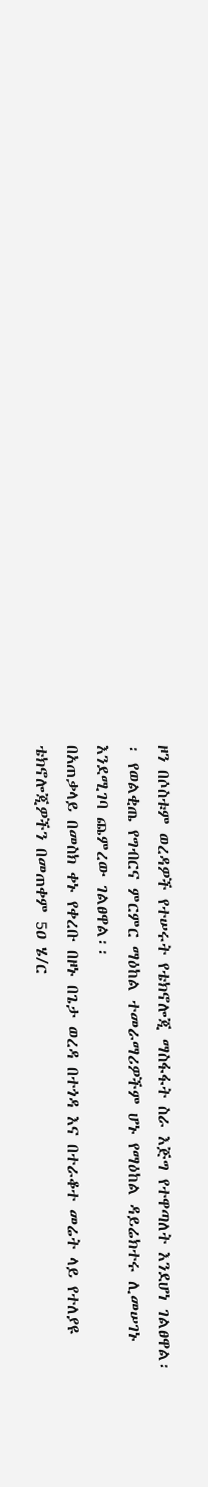ዞን በሶስቱም ወረዳዎች የተሠሩት የቴክኖሎጂ ማስፋፋት ስራ እጅግ የተዋጣለት እንደሆነ ገልፀዋል፡፡ የወልቂጤ የግብርና ምርምር ማዕከል ተመራማሪዎችም ሆኑ የማዕከል ዳይሬክተሩ ሊመሠገኑ እንደሚገባ ጨምረው ገልፀዋል፡፡
በአጠቃላይ በመስክ ቀኑ የቀረቡ በዞኑ በጌታ ወረዳ በተጎዳ እና በተራቆተ መሬት ላይ የተለያዩ ቴክኖሎጂዎችን በመጠቀም 5ዐ ሄ/ር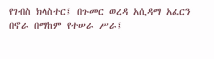የገብስ ክላስተር፤ በጉመር ወረዳ አሲዳማ አፈርን በኖራ በማከም የተሠራ ሥራ፤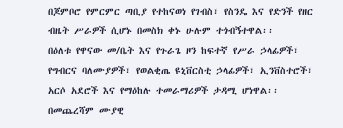በጆምቦሮ የምርምር ጣቢያ የተከናወነ የገብስ፣ የስንዴ እና የድንች የዘር ብዜት ሥራዎች ሲሆኑ በመስክ ቀኑ ሁሉም ተጎብኝተዋል፡፡
በዕለቱ የዋናው መ/ቤት እና የጉራጌ ዞን ከፍተኛ የሥራ ኃላፊዎች፣ የግብርና ባለሙያዎች፣ የወልቂጤ ዩኒቨርስቲ ኃላፊዎች፣ ኢንቨስተሮች፣ አርሶ አደሮች እና የማዕከሉ ተመራማሪዎች ታዳሚ ሆነዋል፡፡በመጨረሻም ሙያዊ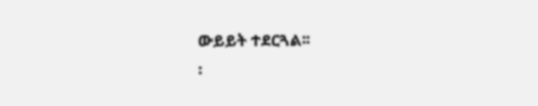ውይይት ተደርጓል፡፡
፡